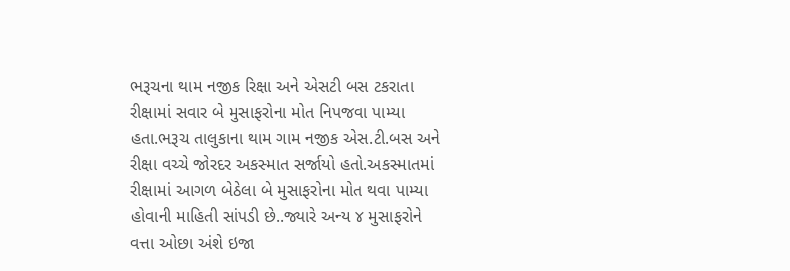ભરૂચના થામ નજીક રિક્ષા અને એસટી બસ ટકરાતા રીક્ષામાં સવાર બે મુસાફરોના મોત નિપજવા પામ્યા હતા.ભરૂચ તાલુકાના થામ ગામ નજીક એસ.ટી.બસ અને રીક્ષા વચ્ચે જોરદર અકસ્માત સર્જાયો હતો.અકસ્માતમાં રીક્ષામાં આગળ બેઠેલા બે મુસાફરોના મોત થવા પામ્યા હોવાની માહિતી સાંપડી છે..જ્યારે અન્ય ૪ મુસાફરોને વત્તા ઓછા અંશે ઇજા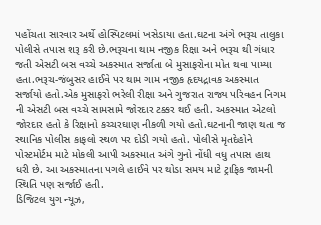પહોંચતા સારવાર અર્થે હોસ્પિટલમાં ખસેડાયા હતા.ઘટના અંગે ભરૂચ તાલુકા પોલીસે તપાસ શરૂ કરી છે.ભરૂચના થામ નજીક રિક્ષા અને ભરૂચ થી ગંધાર જતી એસટી બસ વચ્ચે અકસ્માત સર્જાતા બે મુસાફરોના મોત થવા પામ્યા હતા.ભરૂચ-જંબુસર હાઈવે પર થામ ગામ નજીક હૃદયદ્રાવક અકસ્માત સર્જાયો હતો.એક મુસાફરો ભરેલી રીક્ષા અને ગુજરાત રાજ્ય પરિવહન નિગમ ની એસટી બસ વચ્ચે સામસામે જોરદાર ટક્કર થઈ હતી. અકસ્માત એટલો જોરદાર હતો કે રિક્ષાનો કચ્ચરઘાણ નીકળી ગયો હતો.ઘટનાની જાણ થતા જ સ્થાનિક પોલીસ કાફલો સ્થળ પર દોડી ગયો હતો. પોલીસે મૃતદેહોને પોસ્ટમોર્ટમ માટે મોકલી આપી અકસ્માત અંગે ગુનો નોંધી વધુ તપાસ હાથ ધરી છે. આ અકસ્માતના પગલે હાઈવે પર થોડા સમય માટે ટ્રાફિક જામની સ્થિતિ પણ સર્જાઈ હતી.
ડિજિટલ યુગ ન્યૂઝ,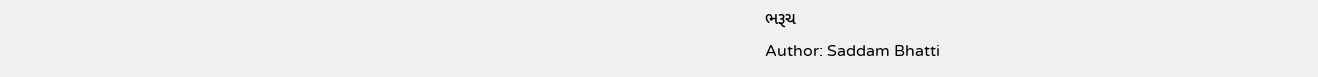ભરૂચ
Author: Saddam Bhatti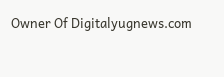Owner Of Digitalyugnews.com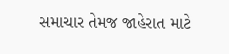સમાચાર તેમજ જાહેરાત માટે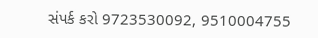સંપર્ક કરો 9723530092, 9510004755